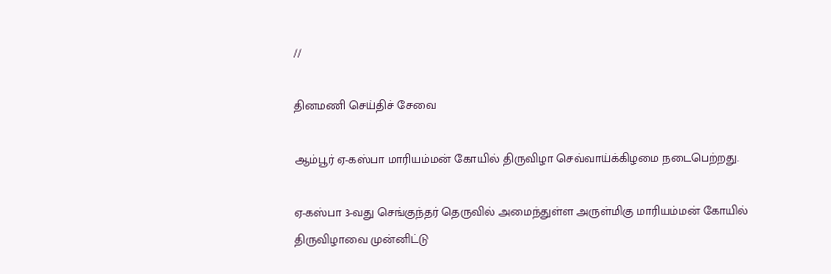//

தினமணி செய்திச் சேவை

ஆம்பூர் ஏ-கஸ்பா மாரியம்மன் கோயில் திருவிழா செவ்வாய்க்கிழமை நடைபெற்றது.

ஏ-கஸ்பா 3-வது செங்குந்தர் தெருவில் அமைந்துள்ள அருள்மிகு மாரியம்மன் கோயில் திருவிழாவை முன்னிட்டு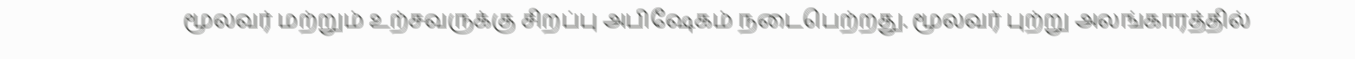மூலவர் மற்றும் உற்சவருக்கு சிறப்பு அபிஷேகம் நடைபெற்றது. மூலவர் புற்று அலங்காரத்தில்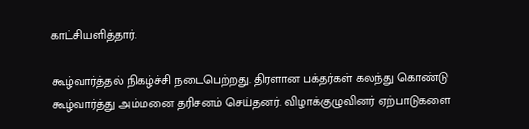காட்சியளித்தார்.

கூழ்வார்த்தல் நிகழ்ச்சி நடைபெற்றது. திரளான பக்தர்கள் கலந்து கொண்டு கூழ்வார்த்து அம்மனை தரிசனம் செய்தனர். விழாக்குழுவினர் ஏற்பாடுகளை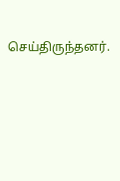செய்திருந்தனர்.